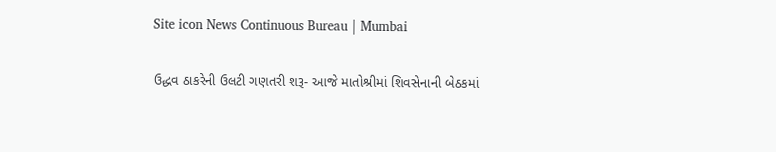Site icon News Continuous Bureau | Mumbai

ઉદ્ધવ ઠાકરેની ઉલટી ગણતરી શરૂ- આજે માતોશ્રીમાં શિવસેનાની બેઠકમાં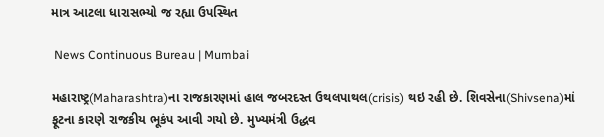માત્ર આટલા ધારાસભ્યો જ રહ્યા ઉપસ્થિત

 News Continuous Bureau | Mumbai

મહારાષ્ટ્ર(Maharashtra)ના રાજકારણમાં હાલ જબરદસ્ત ઉથલપાથલ(crisis) થઇ રહી છે. શિવસેના(Shivsena)માં ફૂટના કારણે રાજકીય ભૂકંપ આવી ગયો છે. મુખ્યમંત્રી ઉદ્ધવ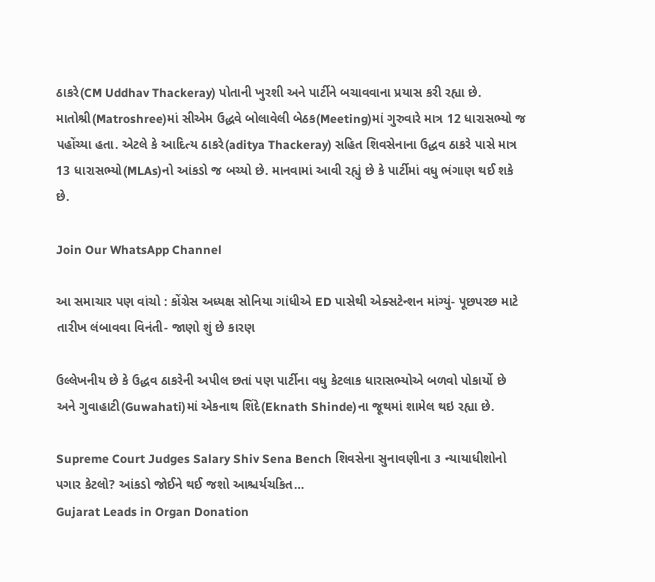ઠાકરે(CM Uddhav Thackeray) પોતાની ખુરશી અને પાર્ટીને બચાવવાના પ્રયાસ કરી રહ્યા છે. માતોશ્રી(Matroshree)માં સીએમ ઉદ્ધવે બોલાવેલી બેઠક(Meeting)માં ગુરુવારે માત્ર 12 ધારાસભ્યો જ પહોંચ્યા હતા. એટલે કે આદિત્ય ઠાકરે(aditya Thackeray) સહિત શિવસેનાના ઉદ્ધવ ઠાકરે પાસે માત્ર 13 ધારાસભ્યો(MLAs)નો આંકડો જ બચ્યો છે. માનવામાં આવી રહ્યું છે કે પાર્ટીમાં વધુ ભંગાણ થઈ શકે છે.

Join Our WhatsApp Channel

આ સમાચાર પણ વાંચો : કોંગ્રેસ અધ્યક્ષ સોનિયા ગાંધીએ ED પાસેથી એક્સટેન્શન માંગ્યું- પૂછપરછ માટે તારીખ લંબાવવા વિનંતી- જાણો શું છે કારણ

ઉલ્લેખનીય છે કે ઉદ્ધવ ઠાકરેની અપીલ છતાં પણ પાર્ટીના વધુ કેટલાક ધારાસભ્યોએ બળવો પોકાર્યો છે અને ગુવાહાટી(Guwahati)માં એકનાથ શિંદે(Eknath Shinde)ના જૂથમાં શામેલ થઇ રહ્યા છે.

Supreme Court Judges Salary Shiv Sena Bench શિવસેના સુનાવણીના ૩ ન્યાયાધીશોનો પગાર કેટલો? આંકડો જોઈને થઈ જશો આશ્ચર્યચકિત…
Gujarat Leads in Organ Donation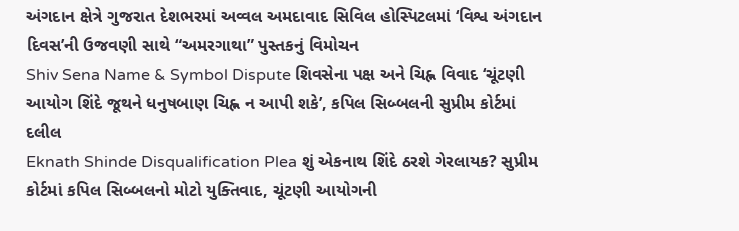અંગદાન ક્ષેત્રે ગુજરાત દેશભરમાં અવ્વલ અમદાવાદ સિવિલ હોસ્પિટલમાં ‘વિશ્વ અંગદાન દિવસ’ની ઉજવણી સાથે “અમરગાથા” પુસ્તકનું વિમોચન
Shiv Sena Name & Symbol Dispute શિવસેના પક્ષ અને ચિહ્ન વિવાદ ‘ચૂંટણી આયોગ શિંદે જૂથને ધનુષબાણ ચિહ્ન ન આપી શકે’, કપિલ સિબ્બલની સુપ્રીમ કોર્ટમાં દલીલ
Eknath Shinde Disqualification Plea શું એકનાથ શિંદે ઠરશે ગેરલાયક? સુપ્રીમ કોર્ટમાં કપિલ સિબ્બલનો મોટો યુક્તિવાદ, ચૂંટણી આયોગની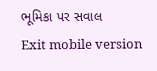ભૂમિકા પર સવાલ
Exit mobile version